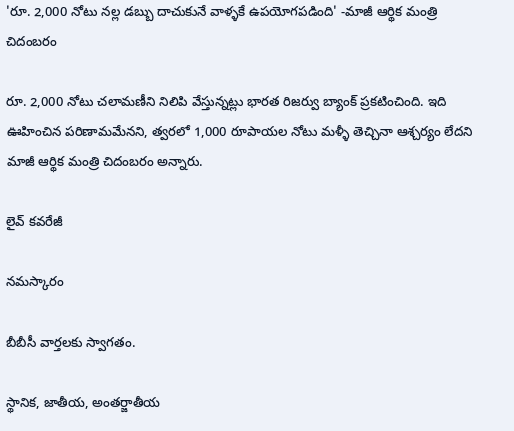'రూ. 2,000 నోటు నల్ల డబ్బు దాచుకునే వాళ్ళకే ఉపయోగపడింది' -మాజీ ఆర్థిక మంత్రి చిదంబరం

రూ. 2,000 నోటు చలామణీని నిలిపి వేస్తున్నట్లు భారత రిజర్వు బ్యాంక్ ప్రకటించింది. ఇది ఊహించిన పరిణామమేనని, త్వరలో 1,000 రూపాయల నోటు మళ్ళీ తెచ్చినా ఆశ్చర్యం లేదని మాజీ ఆర్థిక మంత్రి చిదంబరం అన్నారు.

లైవ్ కవరేజీ

నమస్కారం

బీబీసీ వార్తలకు స్వాగతం.

స్థానిక, జాతీయ, అంతర్జాతీయ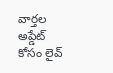వార్తల అప్డేట్ కోసం లైవ్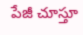పేజీ చూస్తూ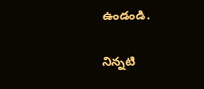ఉండండి.

నిన్నటి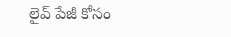లైవ్ పేజీ కోసం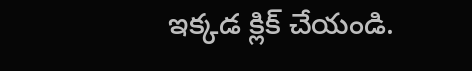ఇక్కడ క్లిక్ చేయండి.